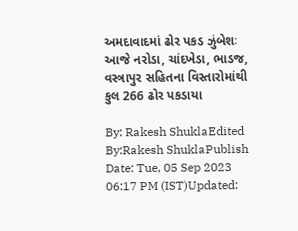અમદાવાદમાં ઢોર પકડ ઝુંબેશઃ આજે નરોડા, ચાંદખેડા, ભાડજ, વસ્ત્રાપુર સહિતના વિસ્તારોમાંથી કુલ 266 ઢોર પકડાયા

By: Rakesh ShuklaEdited By:Rakesh ShuklaPublish Date: Tue, 05 Sep 2023 06:17 PM (IST)Updated: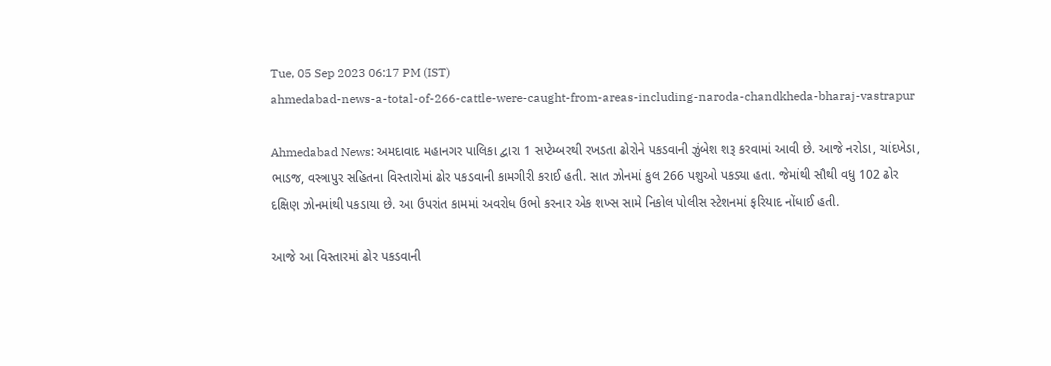Tue, 05 Sep 2023 06:17 PM (IST)
ahmedabad-news-a-total-of-266-cattle-were-caught-from-areas-including-naroda-chandkheda-bharaj-vastrapur

Ahmedabad News: અમદાવાદ મહાનગર પાલિકા દ્વારા 1 સપ્ટેમ્બરથી રખડતા ઢોરોને પકડવાની ઝુંબેશ શરૂ કરવામાં આવી છે. આજે નરોડા, ચાંદખેડા, ભાડજ, વસ્ત્રાપુર સહિતના વિસ્તારોમાં ઢોર પકડવાની કામગીરી કરાઈ હતી. સાત ઝોનમાં કુલ 266 પશુઓ પકડ્યા હતા. જેમાંથી સૌથી વધુ 102 ઢોર દક્ષિણ ઝોનમાંથી પકડાયા છે. આ ઉપરાંત કામમાં અવરોધ ઉભો કરનાર એક શખ્સ સામે નિકોલ પોલીસ સ્ટેશનમાં ફરિયાદ નોંધાઈ હતી.

આજે આ વિસ્તારમાં ઢોર પકડવાની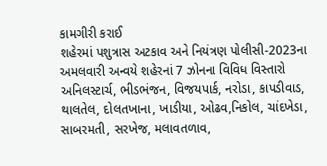કામગીરી કરાઈ
શહેરમાં પશુત્રાસ અટકાવ અને નિયંત્રણ પોલીસી-2023ના અમલવારી અન્વયે શહેરનાં 7 ઝોનના વિવિધ વિસ્તારો અનિલસ્ટાર્ચ, ભીડભંજન, વિજયપાર્ક, નરોડા, કાપડીવાડ, થાલતેલ, દોલતખાના, ખાડીયા, ઓઢવ,નિકોલ, ચાંદખેડા, સાબરમતી, સરખેજ, મલાવતળાવ,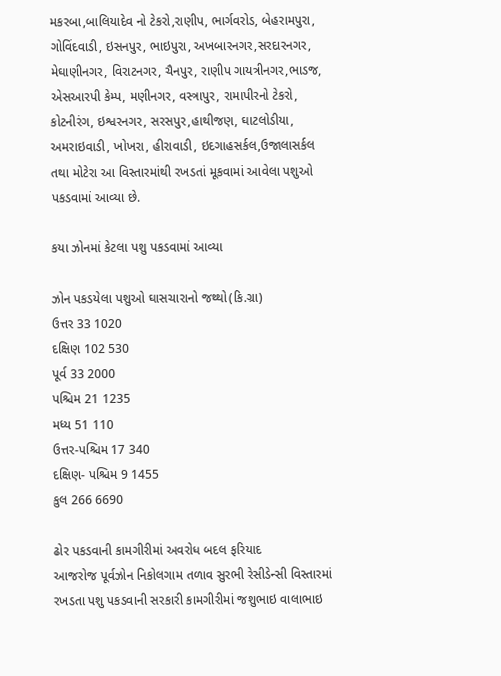મકરબા,બાલિયાદેવ નો ટેકરો,રાણીપ, ભાર્ગવરોડ, બેહરામપુરા, ગોવિંદવાડી, ઇસનપુર, ભાઇપુરા, અખબારનગર,સરદારનગર, મેઘાણીનગર, વિરાટનગર, ચૈનપુર, રાણીપ ગાયત્રીનગર,ભાડજ, એસઆરપી કેમ્પ, મણીનગર, વસ્ત્રાપુર, રામાપીરનો ટેકરો, કોટનીરંગ, ઇશ્વરનગર, સરસપુર,હાથીજણ, ઘાટલોડીયા, અમરાઇવાડી, ખોખરા, હીરાવાડી, ઇદગાહસર્કલ,ઉજાલાસર્કલ તથા મોટેરા આ વિસ્તારમાંથી રખડતાં મૂકવામાં આવેલા પશુઓ પકડવામાં આવ્યા છે.

કયા ઝોનમાં કેટલા પશુ પકડવામાં આવ્યા

ઝોન પકડયેલા પશુઓ ઘાસચારાનો જથ્થો(કિ.ગ્રા)
ઉત્તર 33 1020
દક્ષિણ 102 530
પૂર્વ 33 2000
પશ્ચિમ 21 1235
મધ્ય 51 110
ઉત્તર-પશ્ચિમ 17 340
દક્ષિણ- પશ્ચિમ 9 1455
કુલ 266 6690

ઢોર પકડવાની કામગીરીમાં અવરોધ બદલ ફરિયાદ
આજરોજ પૂર્વઝોન નિકોલગામ તળાવ સુરભી રેસીડેન્સી વિસ્તારમાં રખડતા પશુ પકડવાની સરકારી કામગીરીમાં જશુભાઇ વાલાભાઇ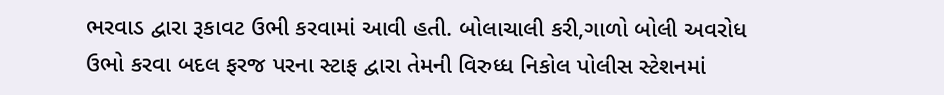ભરવાડ દ્વારા રૂકાવટ ઉભી કરવામાં આવી હતી. બોલાચાલી કરી,ગાળો બોલી અવરોધ ઉભો કરવા બદલ ફરજ પરના સ્ટાફ દ્વારા તેમની વિરુધ્ધ નિકોલ પોલીસ સ્ટેશનમાં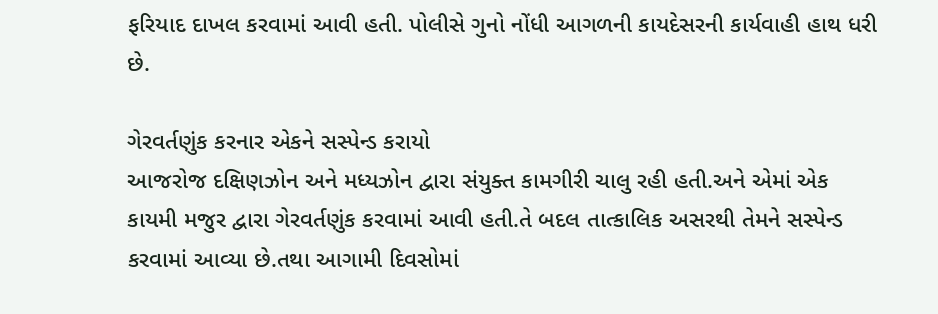ફરિયાદ દાખલ કરવામાં આવી હતી. પોલીસે ગુનો નોંધી આગળની કાયદેસરની કાર્યવાહી હાથ ધરી છે.

ગેરવર્તણુંક કરનાર એકને સસ્પેન્ડ કરાયો
આજરોજ દક્ષિણઝોન અને મધ્યઝોન દ્વારા સંયુક્ત કામગીરી ચાલુ રહી હતી.અને એમાં એક કાયમી મજુર દ્વારા ગેરવર્તણુંક કરવામાં આવી હતી.તે બદલ તાત્કાલિક અસરથી તેમને સસ્પેન્ડ કરવામાં આવ્યા છે.તથા આગામી દિવસોમાં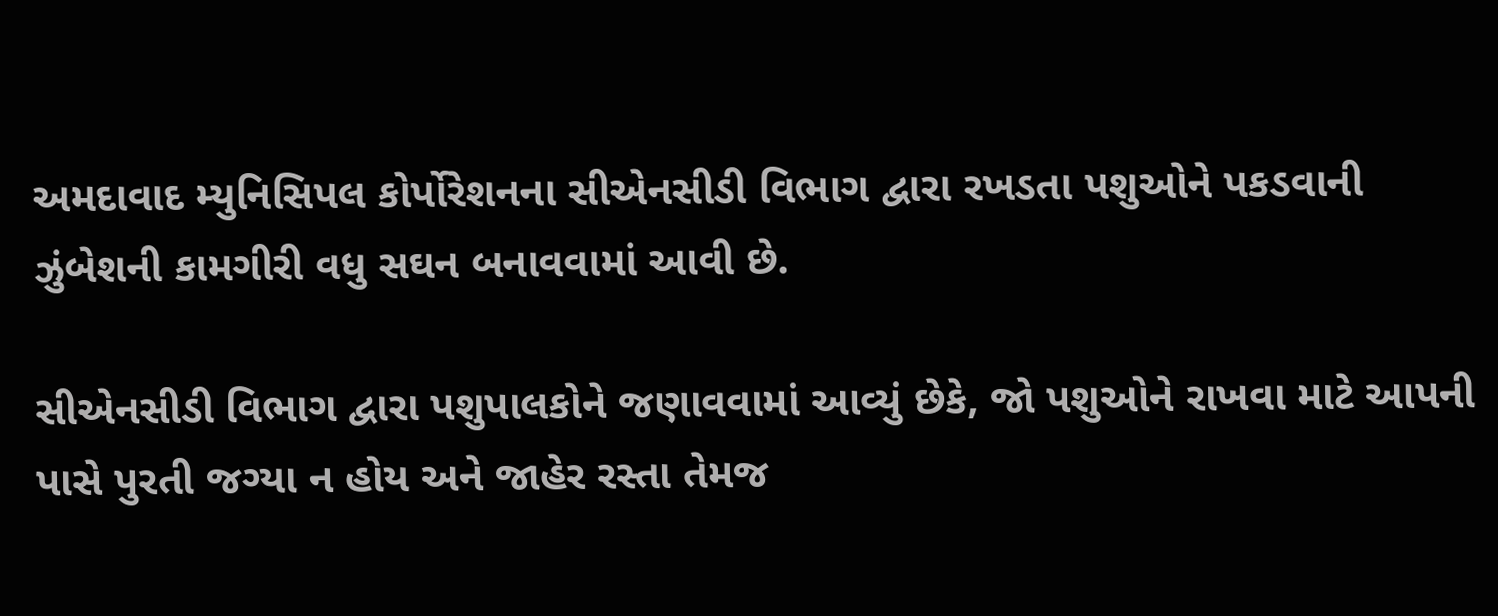અમદાવાદ મ્યુનિસિપલ કોર્પોરેશનના સીએનસીડી વિભાગ દ્વારા રખડતા પશુઓને પકડવાની ઝુંબેશની કામગીરી વધુ સઘન બનાવવામાં આવી છે.

સીએનસીડી વિભાગ દ્વારા પશુપાલકોને જણાવવામાં આવ્યું છેકે, જો પશુઓને રાખવા માટે આપની પાસે પુરતી જગ્યા ન હોય અને જાહેર રસ્તા તેમજ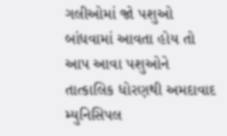ગલીઓમાં જો પશુઓ બાંધવામાં આવતા હોય તો આપ આવા પશુઓને તાત્કાલિક ધોરણથી અમદાવાદ મ્યુનિસિપલ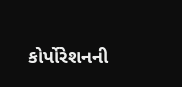કોર્પોરેશનની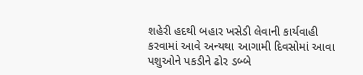શહેરી હદથી બહાર ખસેડી લેવાની કાર્યવાહી કરવામાં આવે અન્યથા આગામી દિવસોમાં આવા પશુઓને પકડીને ઢોર ડબ્બે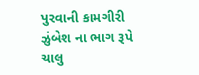પુરવાની કામગીરી ઝુંબેશ ના ભાગ રૂપે ચાલુ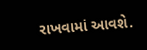રાખવામાં આવશે.